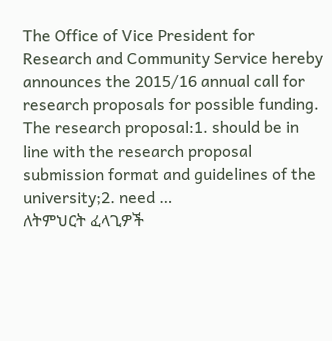The Office of Vice President for Research and Community Service hereby announces the 2015/16 annual call for research proposals for possible funding. The research proposal:1. should be in line with the research proposal submission format and guidelines of the university;2. need …
ለትምህርት ፈላጊዎች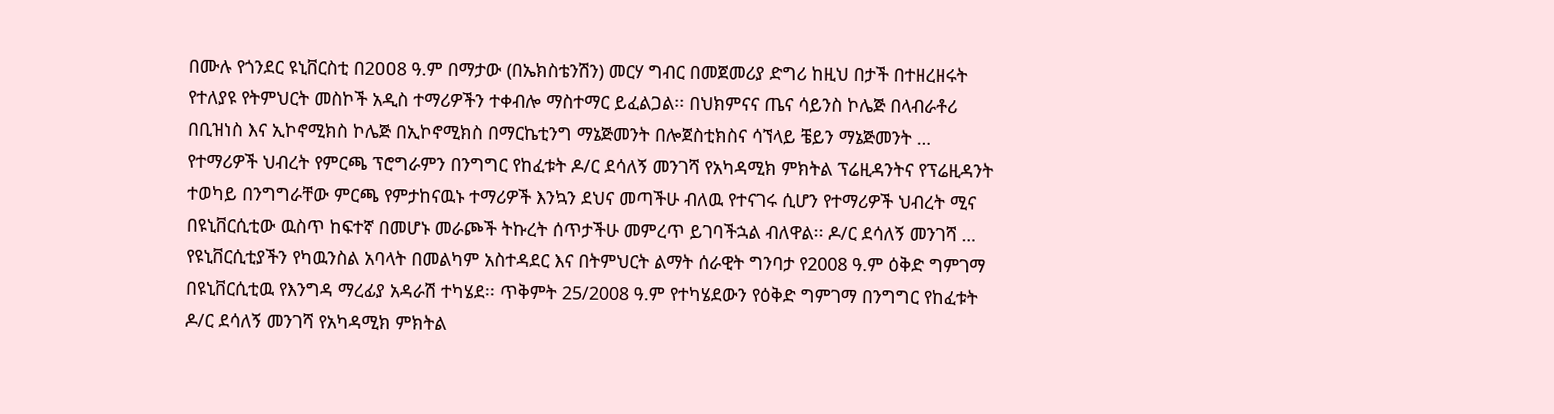በሙሉ የጎንደር ዩኒቨርስቲ በ2ዐዐ8 ዓ.ም በማታው (በኤክስቴንሽን) መርሃ ግብር በመጀመሪያ ድግሪ ከዚህ በታች በተዘረዘሩት የተለያዩ የትምህርት መስኮች አዲስ ተማሪዎችን ተቀብሎ ማስተማር ይፈልጋል፡፡ በህክምናና ጤና ሳይንስ ኮሌጅ በላብራቶሪ በቢዝነስ እና ኢኮኖሚክስ ኮሌጅ በኢኮኖሚክስ በማርኬቲንግ ማኔጅመንት በሎጀስቲክስና ሳኘላይ ቼይን ማኔጅመንት …
የተማሪዎች ህብረት የምርጫ ፕሮግራምን በንግግር የከፈቱት ዶ/ር ደሳለኝ መንገሻ የአካዳሚክ ምክትል ፕሬዚዳንትና የፕሬዚዳንት ተወካይ በንግግራቸው ምርጫ የምታከናዉኑ ተማሪዎች እንኳን ደህና መጣችሁ ብለዉ የተናገሩ ሲሆን የተማሪዎች ህብረት ሚና በዩኒቨርሲቲው ዉስጥ ከፍተኛ በመሆኑ መራጮች ትኩረት ሰጥታችሁ መምረጥ ይገባችኋል ብለዋል፡፡ ዶ/ር ደሳለኝ መንገሻ …
የዩኒቨርሲቲያችን የካዉንስል አባላት በመልካም አስተዳደር እና በትምህርት ልማት ሰራዊት ግንባታ የ2008 ዓ.ም ዕቅድ ግምገማ በዩኒቨርሲቲዉ የእንግዳ ማረፊያ አዳራሽ ተካሄደ፡፡ ጥቅምት 25/2008 ዓ.ም የተካሄደውን የዕቅድ ግምገማ በንግግር የከፈቱት ዶ/ር ደሳለኝ መንገሻ የአካዳሚክ ምክትል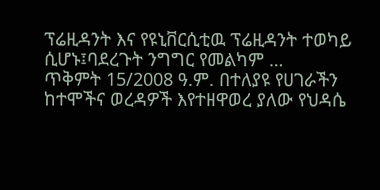ፕሬዚዳንት እና የዩኒቨርሲቲዉ ፕሬዚዳንት ተወካይ ሲሆኑ፤ባደረጉት ንግግር የመልካም …
ጥቅምት 15/2008 ዓ.ም. በተለያዩ የሀገራችን ከተሞችና ወረዳዎች እየተዘዋወረ ያለው የህዳሴ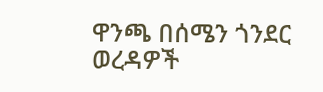ዋንጫ በሰሜን ጎንደር ወረዳዎች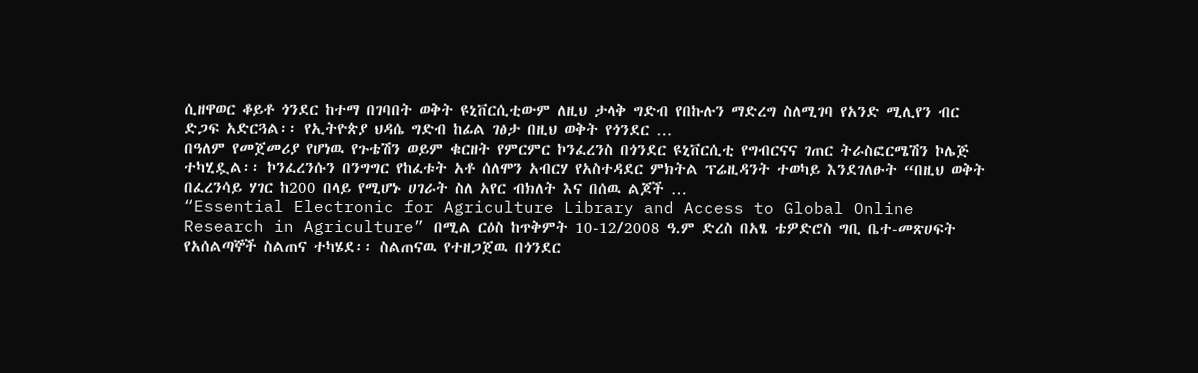ሲዘዋወር ቆይቶ ጎንደር ከተማ በገባበት ወቅት ዩኒቨርሲቲውም ለዚህ ታላቅ ግድብ የበኩሉን ማድረግ ስለሚገባ የአንድ ሚሊየን ብር ድጋፍ አድርጓል፡፡ የኢትዮጵያ ህዳሴ ግድብ ከፊል ገፅታ በዚህ ወቅት የጎንደር …
በዓለም የመጀመሪያ የሆነዉ የጉቴሽን ወይም ቁርዘት የምርምር ኮንፈረንስ በጎንደር ዩኒቨርሲቲ የግብርናና ገጠር ትራስፎርሜሽን ኮሌጅ ተካሂዷል፡፡ ኮንፈረንሱን በንግግር የከፈቱት አቶ ሰለሞን አብርሃ የአስተዳደር ምክትል ፕሬዚዳንት ተወካይ እንደገለፁት “በዚህ ወቅት በፈረንሳይ ሃገር ከ200 በላይ የሚሆኑ ሀገራት ስለ አየር ብክለት እና በሰዉ ልጆች …
“Essential Electronic for Agriculture Library and Access to Global Online Research in Agriculture” በሚል ርዕስ ከጥቅምት 10-12/2008 ዓ.ም ድረስ በአፄ ቴዎድሮስ ግቢ ቤተ-መጽሀፍት የአሰልጣኞች ስልጠና ተካሄደ፡፡ ስልጠናዉ የተዘጋጀዉ በጎንደር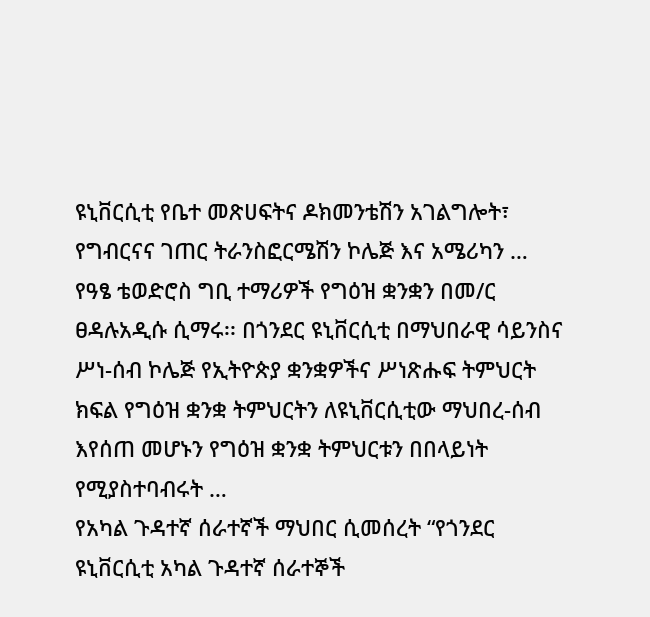ዩኒቨርሲቲ የቤተ መጽሀፍትና ዶክመንቴሽን አገልግሎት፣ የግብርናና ገጠር ትራንስፎርሜሽን ኮሌጅ እና አሜሪካን …
የዓፄ ቴወድሮስ ግቢ ተማሪዎች የግዕዝ ቋንቋን በመ/ር ፀዳሉአዲሱ ሲማሩ፡፡ በጎንደር ዩኒቨርሲቲ በማህበራዊ ሳይንስና ሥነ-ሰብ ኮሌጅ የኢትዮጵያ ቋንቋዎችና ሥነጽሑፍ ትምህርት ክፍል የግዕዝ ቋንቋ ትምህርትን ለዩኒቨርሲቲው ማህበረ-ሰብ እየሰጠ መሆኑን የግዕዝ ቋንቋ ትምህርቱን በበላይነት የሚያስተባብሩት …
የአካል ጉዳተኛ ሰራተኛች ማህበር ሲመሰረት “የጎንደር ዩኒቨርሲቲ አካል ጉዳተኛ ሰራተኞች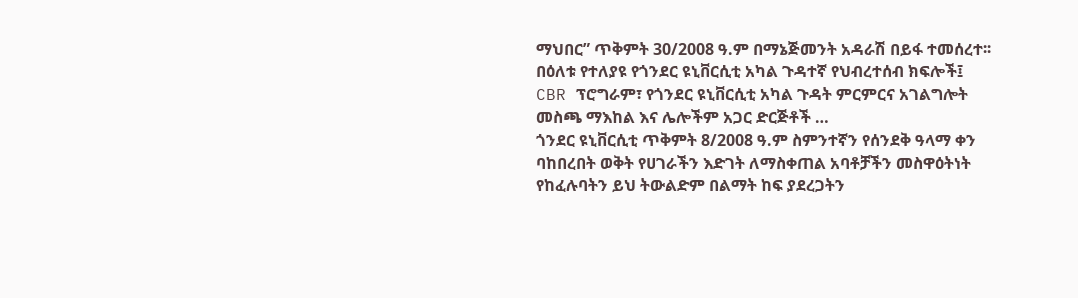ማህበር” ጥቅምት 30/2008 ዓ.ም በማኔጅመንት አዳራሽ በይፋ ተመሰረተ፡፡ በዕለቱ የተለያዩ የጎንደር ዩኒቨርሲቲ አካል ጉዳተኛ የህብረተሰብ ክፍሎች፤ CBR ፕሮግራም፣ የጎንደር ዩኒቨርሲቲ አካል ጉዳት ምርምርና አገልግሎት መስጫ ማእከል እና ሌሎችም አጋር ድርጅቶች …
ጎንደር ዩኒቨርሲቲ ጥቅምት 8/2008 ዓ.ም ስምንተኛን የሰንደቅ ዓላማ ቀን ባከበረበት ወቅት የሀገራችን እድገት ለማስቀጠል አባቶቻችን መስዋዕትነት የከፈሉባትን ይህ ትውልድም በልማት ከፍ ያደረጋትን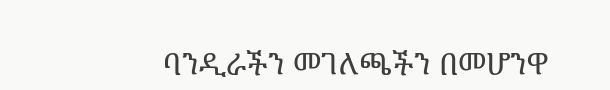ባንዲራችን መገለጫችን በመሆንዋ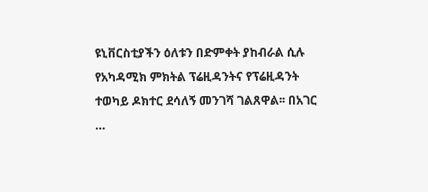ዩኒቨርስቲያችን ዕለቱን በድምቀት ያከብራል ሲሉ የአካዳሚክ ምክትል ፕሬዚዳንትና የፕሬዚዳንት ተወካይ ዶክተር ደሳለኝ መንገሻ ገልጸዋል፡፡ በአገር …